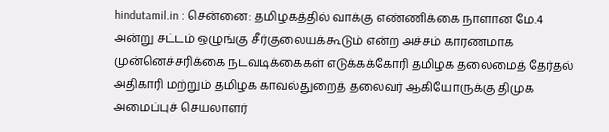hindutamil.in : சென்னை: தமிழகத்தில் வாக்கு எண்ணிக்கை நாளான மே.4 அன்று சட்டம் ஒழுங்கு சீர்குலையக்கூடும் என்ற அச்சம் காரணமாக முன்னெச்சரிக்கை நடவடிக்கைகள் எடுக்கக்கோரி தமிழக தலைமைத் தேர்தல் அதிகாரி மற்றும் தமிழக காவல்துறைத் தலைவர் ஆகியோருக்கு திமுக அமைப்புச் செயலாளர்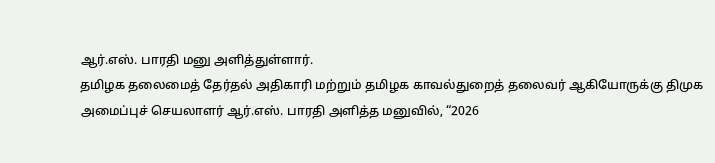ஆர்.எஸ். பாரதி மனு அளித்துள்ளார்.
தமிழக தலைமைத் தேர்தல் அதிகாரி மற்றும் தமிழக காவல்துறைத் தலைவர் ஆகியோருக்கு திமுக அமைப்புச் செயலாளர் ஆர்.எஸ். பாரதி அளித்த மனுவில், “2026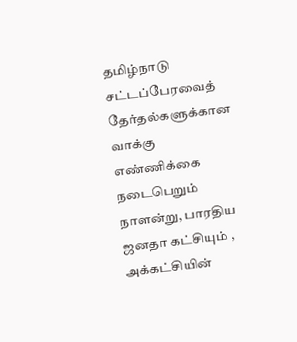தமிழ்நாடு சட்டப்பேரவைத் தேர்தல்களுக்கான வாக்கு எண்ணிக்கை நடைபெறும் நாளன்று, பாரதிய ஜனதா கட்சியும் , அக்கட்சியின்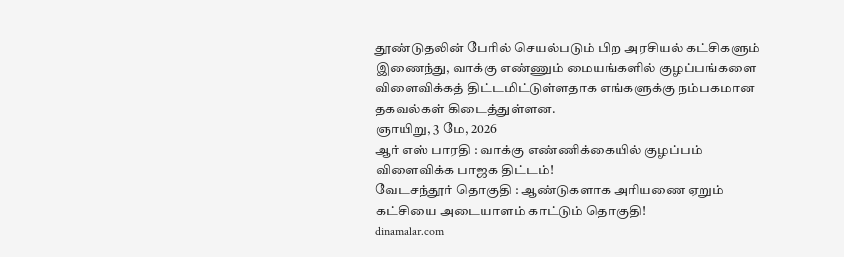தூண்டுதலின் பேரில் செயல்படும் பிற அரசியல் கட்சிகளும் இணைந்து, வாக்கு எண்ணும் மையங்களில் குழப்பங்களை விளைவிக்கத் திட்டமிட்டுள்ளதாக எங்களுக்கு நம்பகமான தகவல்கள் கிடைத்துள்ளன.
ஞாயிறு, 3 மே, 2026
ஆர் எஸ் பாரதி : வாக்கு எண்ணிக்கையில் குழப்பம் விளைவிக்க பாஜக திட்டம்!
வேடசந்தூர் தொகுதி : ஆண்டுகளாக அரியணை ஏறும் கட்சியை அடையாளம் காட்டும் தொகுதி!
dinamalar.com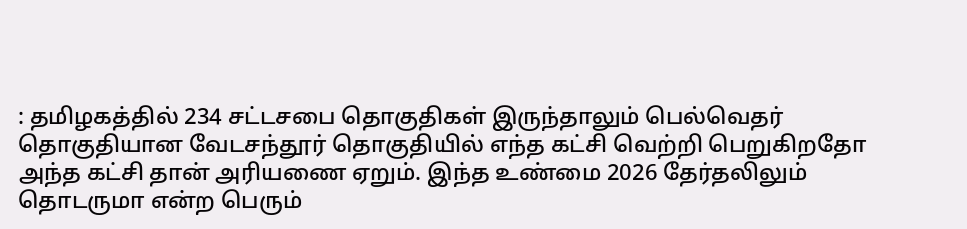: தமிழகத்தில் 234 சட்டசபை தொகுதிகள் இருந்தாலும் பெல்வெதர் தொகுதியான வேடசந்தூர் தொகுதியில் எந்த கட்சி வெற்றி பெறுகிறதோ அந்த கட்சி தான் அரியணை ஏறும். இந்த உண்மை 2026 தேர்தலிலும் தொடருமா என்ற பெரும்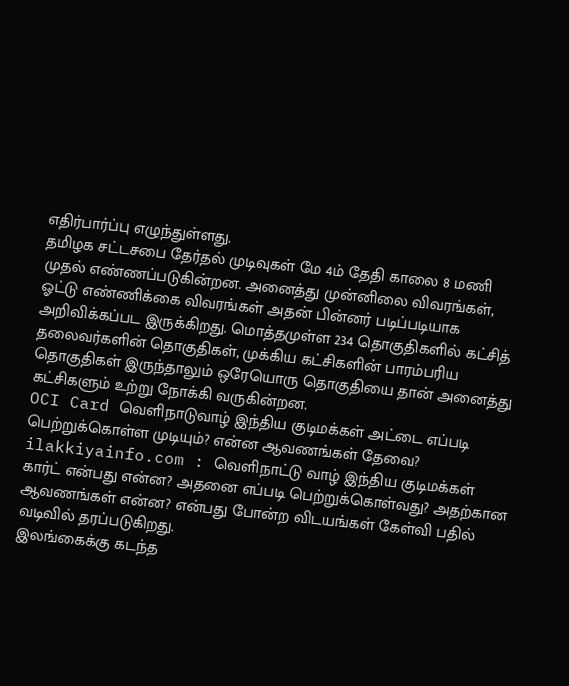எதிர்பார்ப்பு எழுந்துள்ளது.
தமிழக சட்டசபை தேர்தல் முடிவுகள் மே 4ம் தேதி காலை 8 மணி முதல் எண்ணப்படுகின்றன. அனைத்து முன்னிலை விவரங்கள், ஓட்டு எண்ணிக்கை விவரங்கள் அதன் பின்னர் படிப்படியாக அறிவிக்கப்பட இருக்கிறது. மொத்தமுள்ள 234 தொகுதிகளில் கட்சித் தலைவர்களின் தொகுதிகள், முக்கிய கட்சிகளின் பாரம்பரிய தொகுதிகள் இருந்தாலும் ஒரேயொரு தொகுதியை தான் அனைத்து கட்சிகளும் உற்று நோக்கி வருகின்றன.
OCI Card வெளிநாடுவாழ் இந்திய குடிமக்கள் அட்டை எப்படி பெற்றுக்கொள்ள முடியும்? என்ன ஆவணங்கள் தேவை?
ilakkiyainfo.com : வெளிநாட்டு வாழ் இந்திய குடிமக்கள் கார்ட் என்பது என்ன? அதனை எப்படி பெற்றுக்கொள்வது? அதற்கான ஆவணங்கள் என்ன? என்பது போன்ற விடயங்கள் கேள்வி பதில் வடிவில் தரப்படுகிறது.
இலங்கைக்கு கடந்த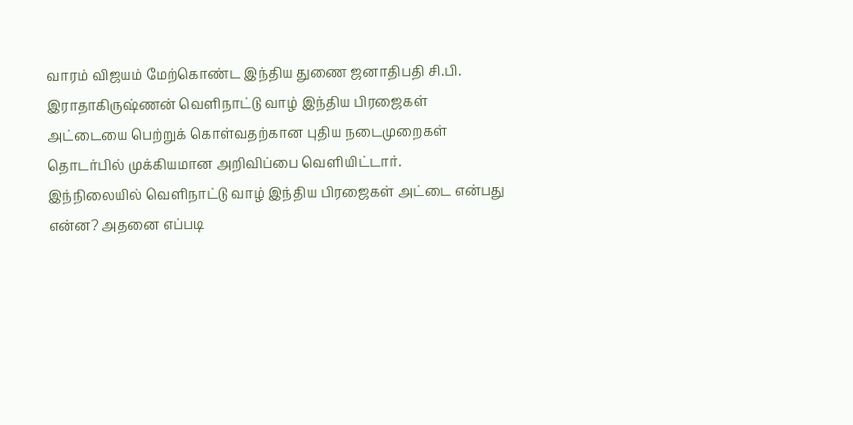வாரம் விஜயம் மேற்கொண்ட இந்திய துணை ஜனாதிபதி சி.பி. இராதாகிருஷ்ணன் வெளிநாட்டு வாழ் இந்திய பிரஜைகள் அட்டையை பெற்றுக் கொள்வதற்கான புதிய நடைமுறைகள் தொடர்பில் முக்கியமான அறிவிப்பை வெளியிட்டார்.
இந்நிலையில் வெளிநாட்டு வாழ் இந்திய பிரஜைகள் அட்டை என்பது என்ன? அதனை எப்படி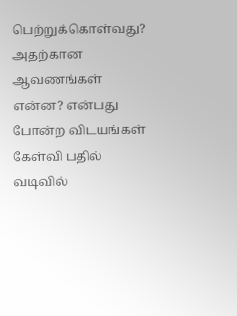பெற்றுக்கொள்வது? அதற்கான ஆவணங்கள் என்ன? என்பது போன்ற விடயங்கள் கேள்வி பதில் வடிவில்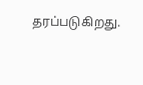தரப்படுகிறது.